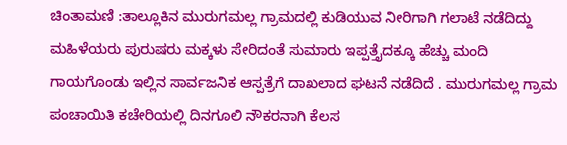ಚಿಂತಾಮಣಿ :ತಾಲ್ಲೂಕಿನ ಮುರುಗಮಲ್ಲ ಗ್ರಾಮದಲ್ಲಿ ಕುಡಿಯುವ ನೀರಿಗಾಗಿ ಗಲಾಟೆ ನಡೆದಿದ್ದು ಮಹಿಳೆಯರು ಪುರುಷರು ಮಕ್ಕಳು ಸೇರಿದಂತೆ ಸುಮಾರು ಇಪ್ಪತ್ತೈದಕ್ಕೂ ಹೆಚ್ಚು ಮಂದಿ ಗಾಯಗೊಂಡು ಇಲ್ಲಿನ ಸಾರ್ವಜನಿಕ ಆಸ್ಪತ್ರೆಗೆ ದಾಖಲಾದ ಘಟನೆ ನಡೆದಿದೆ . ಮುರುಗಮಲ್ಲ ಗ್ರಾಮ ಪಂಚಾಯಿತಿ ಕಚೇರಿಯಲ್ಲಿ ದಿನಗೂಲಿ ನೌಕರನಾಗಿ ಕೆಲಸ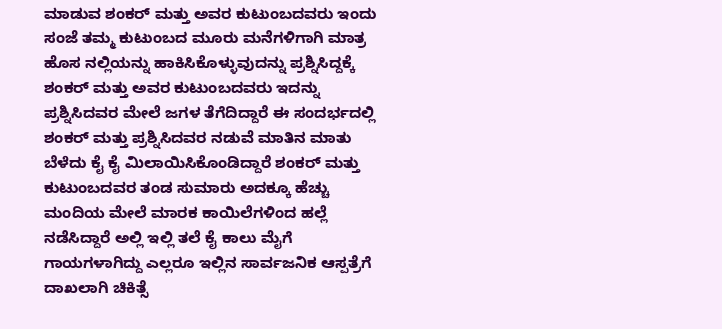ಮಾಡುವ ಶಂಕರ್ ಮತ್ತು ಅವರ ಕುಟುಂಬದವರು ಇಂದು ಸಂಜೆ ತಮ್ಮ ಕುಟುಂಬದ ಮೂರು ಮನೆಗಳಿಗಾಗಿ ಮಾತ್ರ ಹೊಸ ನಲ್ಲಿಯನ್ನು ಹಾಕಿಸಿಕೊಳ್ಳುವುದನ್ನು ಪ್ರಶ್ನಿಸಿದ್ದಕ್ಕೆ ಶಂಕರ್ ಮತ್ತು ಅವರ ಕುಟುಂಬದವರು ಇದನ್ನು ಪ್ರಶ್ನಿಸಿದವರ ಮೇಲೆ ಜಗಳ ತೆಗೆದಿದ್ದಾರೆ ಈ ಸಂದರ್ಭದಲ್ಲಿ ಶಂಕರ್ ಮತ್ತು ಪ್ರಶ್ನಿಸಿದವರ ನಡುವೆ ಮಾತಿನ ಮಾತು ಬೆಳೆದು ಕೈ ಕೈ ಮಿಲಾಯಿಸಿಕೊಂಡಿದ್ದಾರೆ ಶಂಕರ್ ಮತ್ತು ಕುಟುಂಬದವರ ತಂಡ ಸುಮಾರು ಅದಕ್ಕೂ ಹೆಚ್ಚು ಮಂದಿಯ ಮೇಲೆ ಮಾರಕ ಕಾಯಿಲೆಗಳಿಂದ ಹಲ್ಲೆ ನಡೆಸಿದ್ದಾರೆ ಅಲ್ಲಿ ಇಲ್ಲಿ ತಲೆ ಕೈ ಕಾಲು ಮೈಗೆ ಗಾಯಗಳಾಗಿದ್ದು ಎಲ್ಲರೂ ಇಲ್ಲಿನ ಸಾರ್ವಜನಿಕ ಆಸ್ಪತ್ರೆಗೆ ದಾಖಲಾಗಿ ಚಿಕಿತ್ಸೆ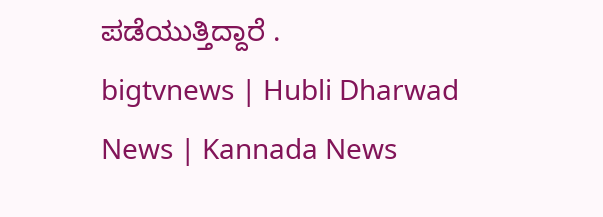ಪಡೆಯುತ್ತಿದ್ದಾರೆ .
bigtvnews | Hubli Dharwad News | Kannada News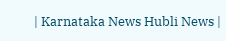| Karnataka News Hubli News |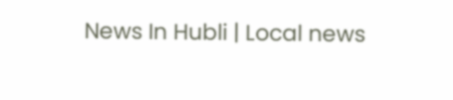News In Hubli | Local news